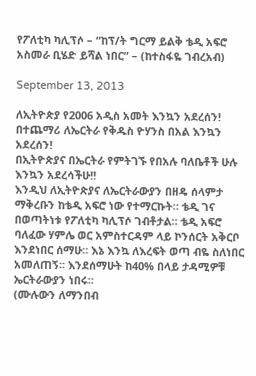የፖለቲካ ካሊፕሶ – “ከፕ/ት ግርማ ይልቅ ቴዲ አፍሮ አስመራ ቢሄድ ይሻል ነበር” – (ከተስፋዬ ገብረአብ)

September 13, 2013

ለኢትዮጵያ የ2006 አዲስ አመት እንኳን አደረሰን!
በተጨማሪ ለኤርትራ የቅዱስ ዮሃንስ በአል እንኳን አደረሰን!
በኢትዮጵያና በኤርትራ የምትገኙ የበአሉ ባለቤቶች ሁሉ እንኳን አደረሳችሁ!!
እንዲህ ለኢትዮጵያና ለኤርትራውያን በዘዴ ሰላምታ ማቅረቡን ከቴዲ አፍሮ ነው የተማርኩት። ቴዲ ገና በወጣትነቱ የፖለቲካ ካሊፕሶ ገብቶታል። ቴዲ አፍሮ ባለፈው ሃምሌ ወር አምስተርዳም ላይ ኮንሰርት አቅርቦ እንደነበር ሰማሁ። እኔ እንኳ ለእረፍት ወጣ ብዬ ስለነበር አመለጠኝ። እንደሰማሁት ከ40% በላይ ታዳሚዎቹ ኤርትራውያን ነበሩ።
(ሙሉውን ለማንበብ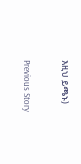እዚህ ይጫኑ)

Previous Story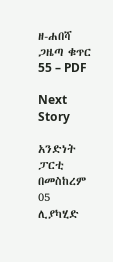ዘ-ሐበሻ ጋዜጣ ቁጥር 55 – PDF

Next Story

አንድነት ፓርቲ በመስከረም 05 ሊያካሂድ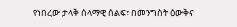የነበረው ታላቅ ሰላማዊ ሰልፍ፣ በመንግስት ዕውቅና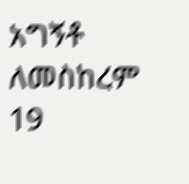አግኝቶ ለመስከረም 19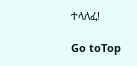ተላለፈ!

Go toTop